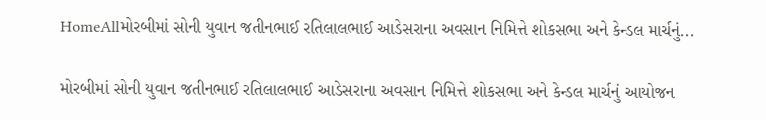HomeAllમોરબીમાં સોની યુવાન જતીનભાઈ રતિલાલભાઈ આડેસરાના અવસાન નિમિત્તે શોકસભા અને કેન્ડલ માર્ચનું...

મોરબીમાં સોની યુવાન જતીનભાઈ રતિલાલભાઈ આડેસરાના અવસાન નિમિત્તે શોકસભા અને કેન્ડલ માર્ચનું આયોજન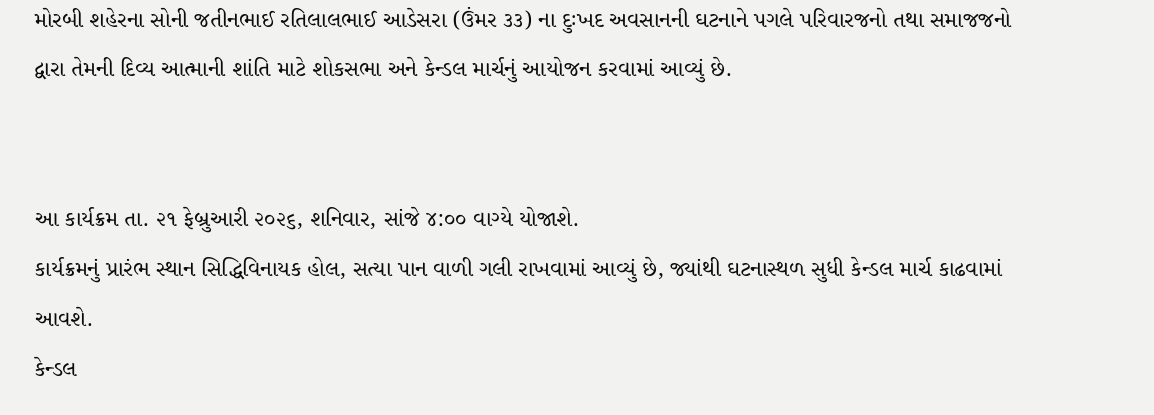મોરબી શહેરના સોની જતીનભાઈ રતિલાલભાઈ આડેસરા (ઉંમર ૩૩) ના દુઃખદ અવસાનની ઘટનાને પગલે પરિવારજનો તથા સમાજજનો દ્વારા તેમની દિવ્ય આત્માની શાંતિ માટે શોકસભા અને કેન્ડલ માર્ચનું આયોજન કરવામાં આવ્યું છે.


આ કાર્યક્રમ તા. ૨૧ ફેબ્રુઆરી ૨૦૨૬, શનિવાર, સાંજે ૪:૦૦ વાગ્યે યોજાશે.
કાર્યક્રમનું પ્રારંભ સ્થાન સિદ્ધિવિનાયક હોલ, સત્યા પાન વાળી ગલી રાખવામાં આવ્યું છે, જ્યાંથી ઘટનાસ્થળ સુધી કેન્ડલ માર્ચ કાઢવામાં આવશે.
કેન્ડલ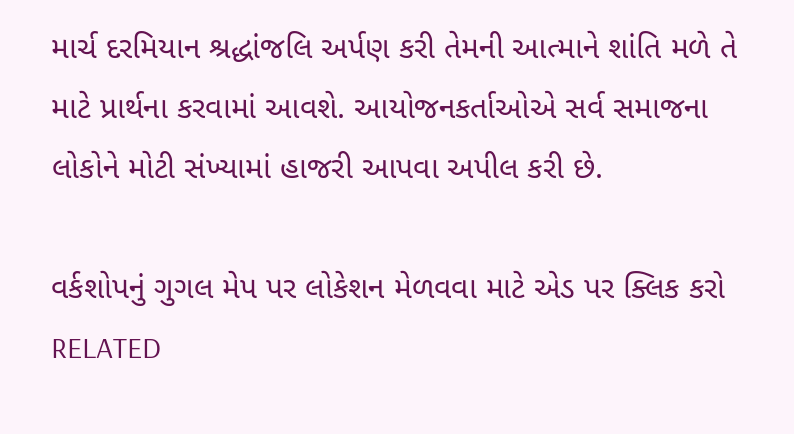માર્ચ દરમિયાન શ્રદ્ધાંજલિ અર્પણ કરી તેમની આત્માને શાંતિ મળે તે માટે પ્રાર્થના કરવામાં આવશે. આયોજનકર્તાઓએ સર્વ સમાજના લોકોને મોટી સંખ્યામાં હાજરી આપવા અપીલ કરી છે.

વર્કશોપનું ગુગલ મેપ પર લોકેશન મેળવવા માટે એડ પર ક્લિક કરો
RELATED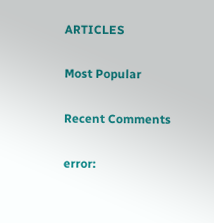ARTICLES

Most Popular

Recent Comments

error: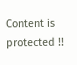Content is protected !!